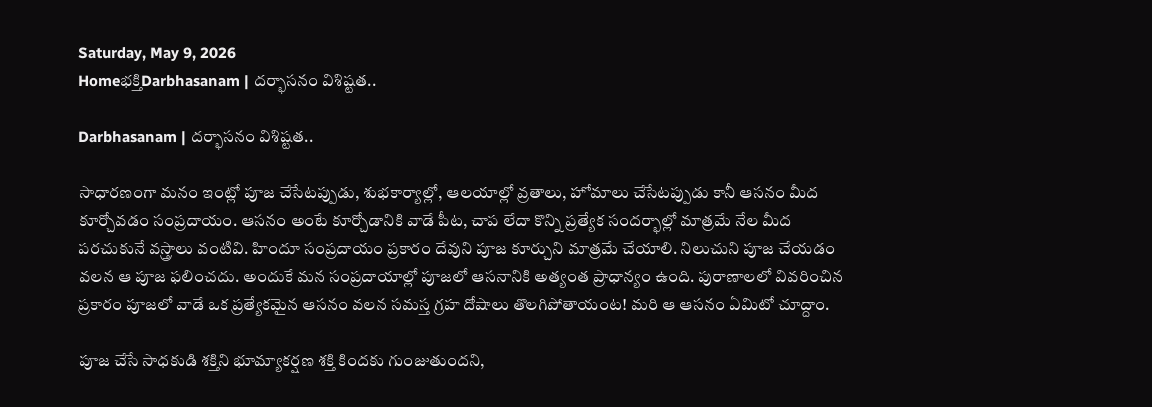Saturday, May 9, 2026
Homeభక్తిDarbhasanam | దర్భాసనం విశిష్టత..

Darbhasanam | దర్భాసనం విశిష్టత..

సాధారణంగా మనం ఇంట్లో పూజ చేసేటప్పుడు, శుభకార్యాల్లో, ఆలయాల్లో వ్రతాలు, హోమాలు చేసేటప్పుడు కానీ ఆసనం మీద కూర్చోవడం సంప్రదాయం. ఆసనం అంటే కూర్చోడానికి వాడే పీట, చాప లేదా కొన్ని ప్రత్యేక సందర్భాల్లో మాత్రమే నేల మీద పరచుకునే వస్త్రాలు వంటివి. హిందూ సంప్రదాయం ప్రకారం దేవుని పూజ కూర్చుని మాత్రమే చేయాలి. నిలుచుని పూజ చేయడం వలన ఆ పూజ ఫలించదు. అందుకే మన సంప్రదాయాల్లో పూజలో ఆసనానికి అత్యంత ప్రాధాన్యం ఉంది. పురాణాలలో వివరించిన ప్రకారం పూజలో వాడే ఒక ప్రత్యేకమైన ఆసనం వలన సమస్త గ్రహ దోషాలు తొలగిపోతాయంట! మరి ఆ ఆసనం ఏమిటో చూద్దాం.

పూజ చేసే సాధకుడి శక్తిని భూమ్యాకర్షణ శక్తి కిందకు గుంజుతుందని,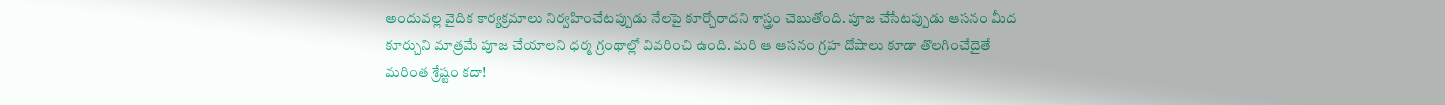అందువల్ల వైదిక కార్యక్రమాలు నిర్వహించేటప్పుడు నేలపై కూర్చోరాదని శాస్త్రం చెబుతోంది. పూజ చేసేటప్పుడు ఆసనం మీద కూర్చుని మాత్రమే పూజ చేయాలని ధర్మ గ్రంథాల్లో వివరించి ఉంది. మరి ఆ ఆసనం గ్రహ దోషాలు కూడా తొలగించేదైతే మరింత శ్రేష్టం కదా!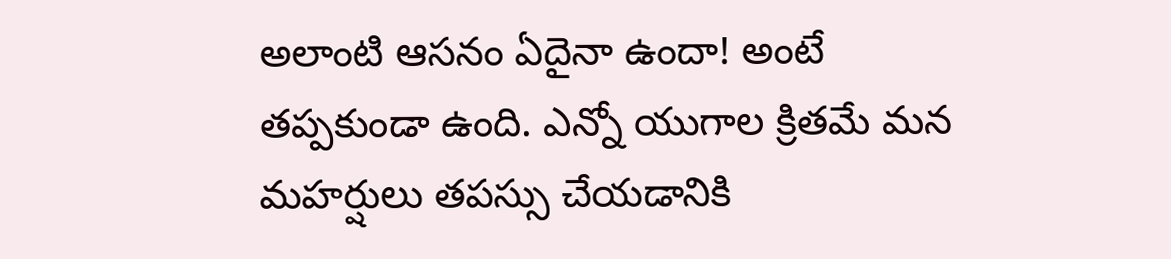అలాంటి ఆసనం ఏదైనా ఉందా! అంటే తప్పకుండా ఉంది. ఎన్నో యుగాల క్రితమే మన మహర్షులు తపస్సు చేయడానికి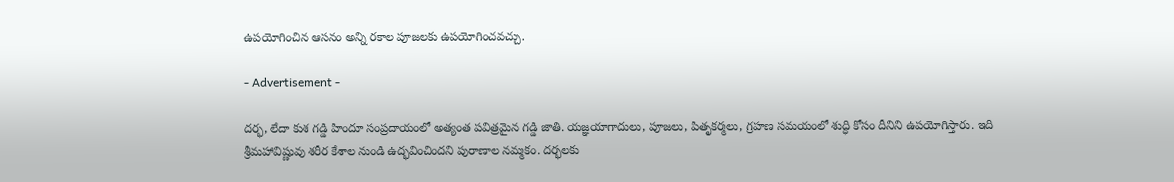ఉపయోగించిన ఆసనం అన్ని రకాల పూజలకు ఉపయోగించవచ్చు.

- Advertisement -

దర్భ, లేదా కుశ గడ్డి హిందూ సంప్రదాయంలో అత్యంత పవిత్రమైన గడ్డి జాతి. యజ్ఞయాగాదులు, పూజలు, పితృకర్మలు, గ్రహణ సమయంలో శుద్ధి కోసం దీనిని ఉపయోగిస్తారు. ఇది శ్రీమహావిష్ణువు శరీర కేశాల నుండి ఉద్భవించిందని పురాణాల నమ్మకం. దర్భలకు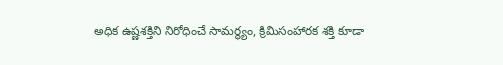అధిక ఉష్ణశక్తిని నిరోధించే సామర్థ్యం, క్రిమిసంహారక శక్తి కూడా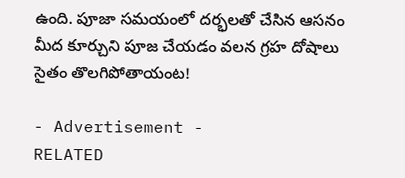ఉంది. పూజా సమయంలో దర్భలతో చేసిన ఆసనం మీద కూర్చుని పూజ చేయడం వలన గ్రహ దోషాలు సైతం తొలగిపోతాయంట!

- Advertisement -
RELATED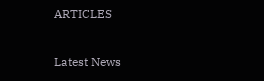ARTICLES

Latest News